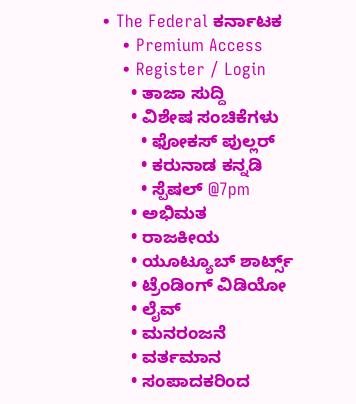• The Federal ಕರ್ನಾಟಕ
    • Premium Access
    • Register / Login
      • ತಾಜಾ ಸುದ್ದಿ
      • ವಿಶೇಷ ಸಂಚಿಕೆಗಳು
        • ಫೋಕಸ್‌ ಪುಲ್ಲರ್‌
        • ಕರುನಾಡ ಕನ್ನಡಿ
        • ಸ್ಪೆಷಲ್‌ @7pm
      • ಅಭಿಮತ
      • ರಾಜಕೀಯ
      • ಯೂಟ್ಯೂಬ್‌ ಶಾರ್ಟ್ಸ್‌
      • ಟ್ರೆಂಡಿಂಗ್‌ ವಿಡಿಯೋ
      • ಲೈವ್‌
      • ಮನರಂಜನೆ
      • ವರ್ತಮಾನ
      • ಸಂಪಾದಕರಿಂದ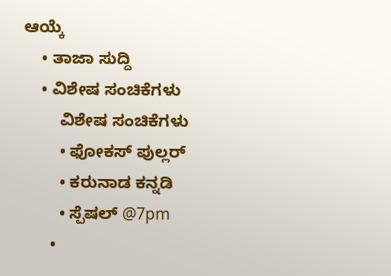ಆಯ್ಕೆ
    • ತಾಜಾ ಸುದ್ದಿ
    • ವಿಶೇಷ ಸಂಚಿಕೆಗಳು
        ವಿಶೇಷ ಸಂಚಿಕೆಗಳು
        • ಫೋಕಸ್‌ ಪುಲ್ಲರ್‌
        • ಕರುನಾಡ ಕನ್ನಡಿ
        • ಸ್ಪೆಷಲ್‌ @7pm
      •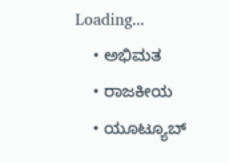Loading...
    • ಅಭಿಮತ
    • ರಾಜಕೀಯ
    • ಯೂಟ್ಯೂಬ್‌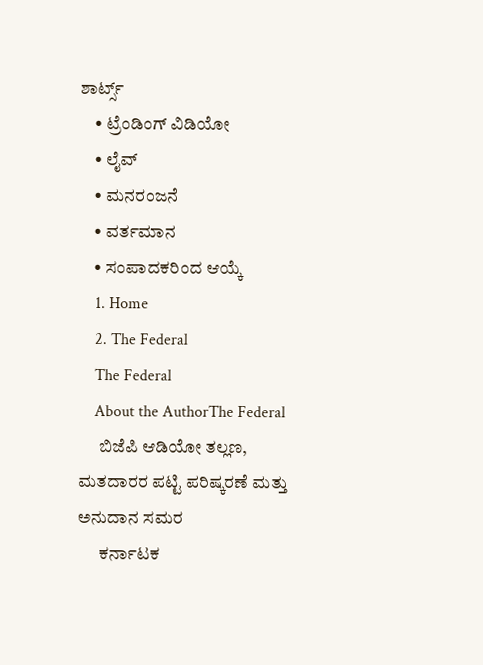ಶಾರ್ಟ್ಸ್‌
    • ಟ್ರೆಂಡಿಂಗ್‌ ವಿಡಿಯೋ
    • ಲೈವ್‌
    • ಮನರಂಜನೆ
    • ವರ್ತಮಾನ
    • ಸಂಪಾದಕರಿಂದ ಆಯ್ಕೆ
    1. Home
    2. The Federal
    The Federal
    About the AuthorThe Federal
      ಬಿಜೆಪಿ ಆಡಿಯೋ ತಲ್ಲಣ, ಮತದಾರರ ಪಟ್ಟಿ ಪರಿಷ್ಕರಣೆ ಮತ್ತು ಅನುದಾನ ಸಮರ
      ಕರ್ನಾಟಕ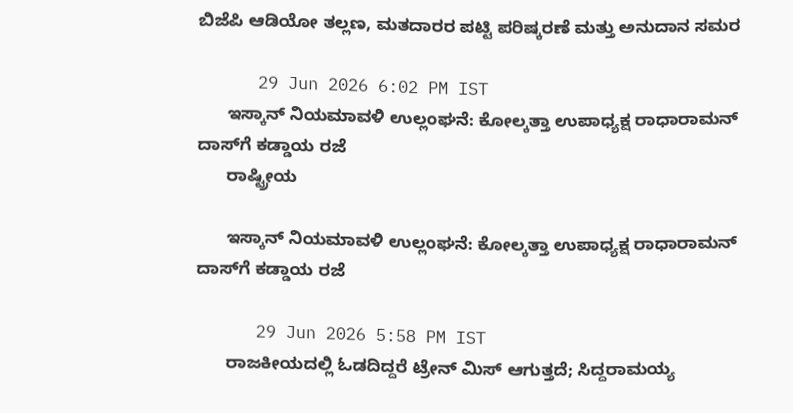ಬಿಜೆಪಿ ಆಡಿಯೋ ತಲ್ಲಣ, ಮತದಾರರ ಪಟ್ಟಿ ಪರಿಷ್ಕರಣೆ ಮತ್ತು ಅನುದಾನ ಸಮರ

      29 Jun 2026 6:02 PM IST
      ಇಸ್ಕಾನ್ ನಿಯಮಾವಳಿ ಉಲ್ಲಂಘನೆ: ಕೋಲ್ಕತ್ತಾ ಉಪಾಧ್ಯಕ್ಷ ರಾಧಾರಾಮನ್ ದಾಸ್‌ಗೆ ಕಡ್ಡಾಯ ರಜೆ
      ರಾಷ್ಟ್ರೀಯ

      ಇಸ್ಕಾನ್ ನಿಯಮಾವಳಿ ಉಲ್ಲಂಘನೆ: ಕೋಲ್ಕತ್ತಾ ಉಪಾಧ್ಯಕ್ಷ ರಾಧಾರಾಮನ್ ದಾಸ್‌ಗೆ ಕಡ್ಡಾಯ ರಜೆ

      29 Jun 2026 5:58 PM IST
      ರಾಜಕೀಯದಲ್ಲಿ ಓಡದಿದ್ದರೆ ಟ್ರೇನ್ ಮಿಸ್ ಆಗುತ್ತದೆ; ಸಿದ್ದರಾಮಯ್ಯ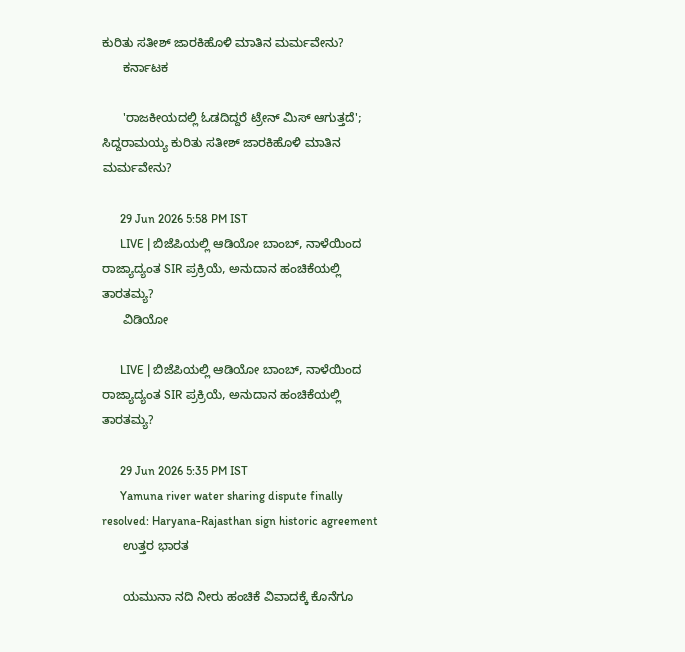ಕುರಿತು ಸತೀಶ್ ಜಾರಕಿಹೊಳಿ ಮಾತಿನ ಮರ್ಮವೇನು?
      ಕರ್ನಾಟಕ

      'ರಾಜಕೀಯದಲ್ಲಿ ಓಡದಿದ್ದರೆ ಟ್ರೇನ್ ಮಿಸ್ ಆಗುತ್ತದೆ'; ಸಿದ್ದರಾಮಯ್ಯ ಕುರಿತು ಸತೀಶ್ ಜಾರಕಿಹೊಳಿ ಮಾತಿನ ಮರ್ಮವೇನು?

      29 Jun 2026 5:58 PM IST
      LIVE | ಬಿಜೆಪಿಯಲ್ಲಿ ಆಡಿಯೋ ಬಾಂಬ್, ನಾಳೆಯಿಂದ ರಾಜ್ಯಾದ್ಯಂತ SIR ಪ್ರಕ್ರಿಯೆ, ಅನುದಾನ ಹಂಚಿಕೆಯಲ್ಲಿ ತಾರತಮ್ಯ?
      ವಿಡಿಯೋ

      LIVE | ಬಿಜೆಪಿಯಲ್ಲಿ ಆಡಿಯೋ ಬಾಂಬ್, ನಾಳೆಯಿಂದ ರಾಜ್ಯಾದ್ಯಂತ SIR ಪ್ರಕ್ರಿಯೆ, ಅನುದಾನ ಹಂಚಿಕೆಯಲ್ಲಿ ತಾರತಮ್ಯ?

      29 Jun 2026 5:35 PM IST
      Yamuna river water sharing dispute finally resolved: Haryana-Rajasthan sign historic agreement
      ಉತ್ತರ ಭಾರತ

      ಯಮುನಾ ನದಿ ನೀರು ಹಂಚಿಕೆ ವಿವಾದಕ್ಕೆ ಕೊನೆಗೂ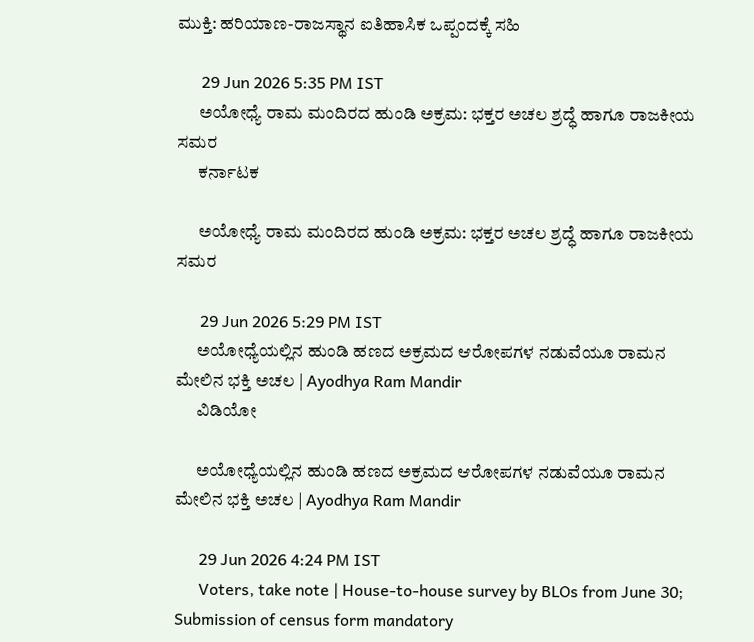ಮುಕ್ತಿ: ಹರಿಯಾಣ-ರಾಜಸ್ಥಾನ ಐತಿಹಾಸಿಕ ಒಪ್ಪಂದಕ್ಕೆ ಸಹಿ

      29 Jun 2026 5:35 PM IST
      ಅಯೋಧ್ಯೆ ರಾಮ ಮಂದಿರದ ಹುಂಡಿ ಅಕ್ರಮ: ಭಕ್ತರ ಅಚಲ ಶ್ರದ್ಧೆ ಹಾಗೂ ರಾಜಕೀಯ ಸಮರ
      ಕರ್ನಾಟಕ

      ಅಯೋಧ್ಯೆ ರಾಮ ಮಂದಿರದ ಹುಂಡಿ ಅಕ್ರಮ: ಭಕ್ತರ ಅಚಲ ಶ್ರದ್ಧೆ ಹಾಗೂ ರಾಜಕೀಯ ಸಮರ

      29 Jun 2026 5:29 PM IST
      ಅಯೋಧ್ಯೆಯಲ್ಲಿನ ಹುಂಡಿ ಹಣದ ಅಕ್ರಮದ ಆರೋಪಗಳ ನಡುವೆಯೂ ರಾಮನ ಮೇಲಿನ ಭಕ್ತಿ ಅಚಲ | Ayodhya Ram Mandir
      ವಿಡಿಯೋ

      ಅಯೋಧ್ಯೆಯಲ್ಲಿನ ಹುಂಡಿ ಹಣದ ಅಕ್ರಮದ ಆರೋಪಗಳ ನಡುವೆಯೂ ರಾಮನ ಮೇಲಿನ ಭಕ್ತಿ ಅಚಲ | Ayodhya Ram Mandir

      29 Jun 2026 4:24 PM IST
      Voters, take note | House-to-house survey by BLOs from June 30; Submission of census form mandatory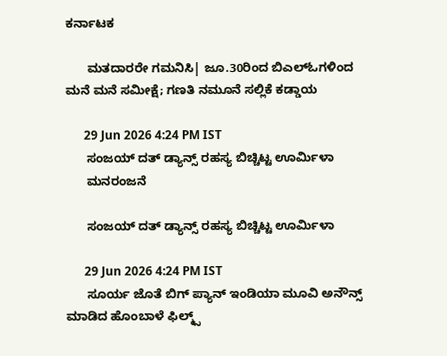ಕರ್ನಾಟಕ

      ಮತದಾರರೇ ಗಮನಿಸಿ| ಜೂ.30ರಿಂದ ಬಿಎಲ್‌ಓಗಳಿಂದ ಮನೆ ಮನೆ ಸಮೀಕ್ಷೆ; ಗಣತಿ ನಮೂನೆ ಸಲ್ಲಿಕೆ ಕಡ್ಡಾಯ

      29 Jun 2026 4:24 PM IST
      ಸಂಜಯ್ ದತ್ ಡ್ಯಾನ್ಸ್ ರಹಸ್ಯ ಬಿಚ್ಚಿಟ್ಟ ಊರ್ಮಿಳಾ
      ಮನರಂಜನೆ

      ಸಂಜಯ್ ದತ್ ಡ್ಯಾನ್ಸ್ ರಹಸ್ಯ ಬಿಚ್ಚಿಟ್ಟ ಊರ್ಮಿಳಾ

      29 Jun 2026 4:24 PM IST
      ಸೂರ್ಯ ಜೊತೆ ಬಿಗ್ ಪ್ಯಾನ್ ಇಂಡಿಯಾ ಮೂವಿ ಅನೌನ್ಸ್ ಮಾಡಿದ ಹೊಂಬಾಳೆ ಫಿಲ್ಮ್ಸ್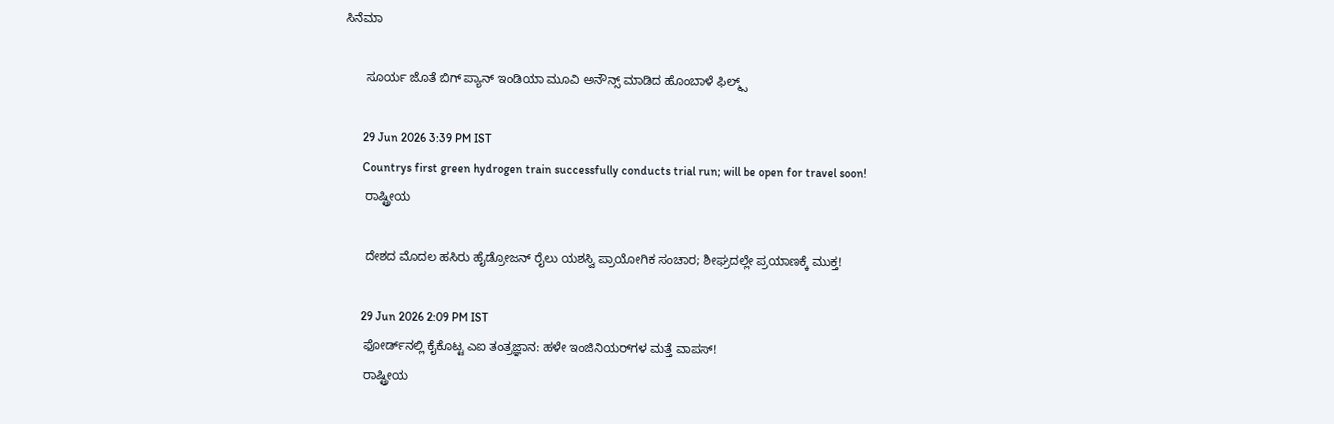ಸಿನೆಮಾ

      ಸೂರ್ಯ ಜೊತೆ ಬಿಗ್ ಪ್ಯಾನ್ ಇಂಡಿಯಾ ಮೂವಿ ಅನೌನ್ಸ್ ಮಾಡಿದ ಹೊಂಬಾಳೆ ಫಿಲ್ಮ್ಸ್

      29 Jun 2026 3:39 PM IST
      Countrys first green hydrogen train successfully conducts trial run; will be open for travel soon!
      ರಾಷ್ಟ್ರೀಯ

      ದೇಶದ ಮೊದಲ ಹಸಿರು ಹೈಡ್ರೋಜನ್ ರೈಲು ಯಶಸ್ವಿ ಪ್ರಾಯೋಗಿಕ ಸಂಚಾರ; ಶೀಘ್ರದಲ್ಲೇ ಪ್ರಯಾಣಕ್ಕೆ ಮುಕ್ತ!

      29 Jun 2026 2:09 PM IST
      ಫೋರ್ಡ್‌ನಲ್ಲಿ ಕೈಕೊಟ್ಟ ಎಐ ತಂತ್ರಜ್ಞಾನ: ಹಳೇ ಇಂಜಿನಿಯರ್‌ಗಳ ಮತ್ತೆ ವಾಪಸ್!
      ರಾಷ್ಟ್ರೀಯ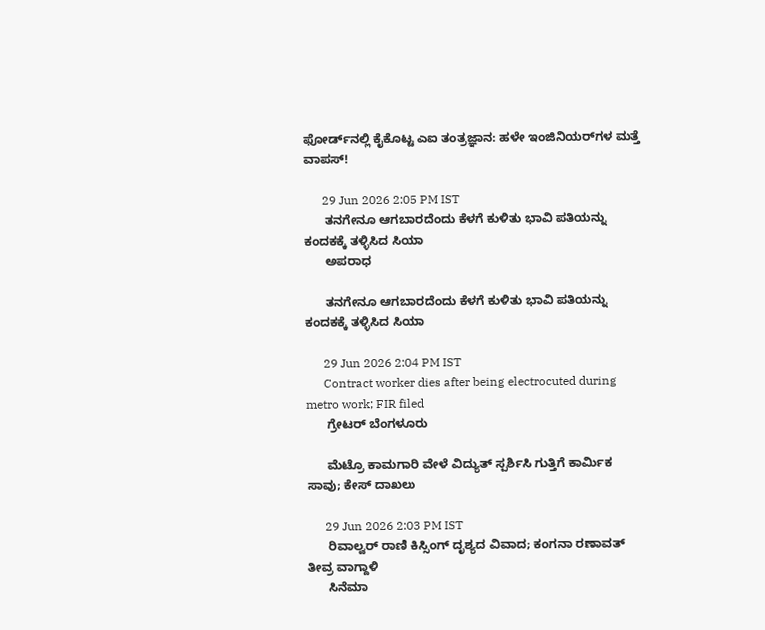ಫೋರ್ಡ್‌ನಲ್ಲಿ ಕೈಕೊಟ್ಟ ಎಐ ತಂತ್ರಜ್ಞಾನ: ಹಳೇ ಇಂಜಿನಿಯರ್‌ಗಳ ಮತ್ತೆ ವಾಪಸ್!

      29 Jun 2026 2:05 PM IST
      ತನಗೇನೂ ಆಗಬಾರದೆಂದು ಕೆಳಗೆ ಕುಳಿತು ಭಾವಿ ಪತಿಯನ್ನು ಕಂದಕಕ್ಕೆ ತಳ್ಳಿಸಿದ ಸಿಯಾ
      ಅಪರಾಧ

      ತನಗೇನೂ ಆಗಬಾರದೆಂದು ಕೆಳಗೆ ಕುಳಿತು ಭಾವಿ ಪತಿಯನ್ನು ಕಂದಕಕ್ಕೆ ತಳ್ಳಿಸಿದ ಸಿಯಾ

      29 Jun 2026 2:04 PM IST
      Contract worker dies after being electrocuted during metro work; FIR filed
      ಗ್ರೇಟರ್ ಬೆಂಗಳೂರು

      ಮೆಟ್ರೊ ಕಾಮಗಾರಿ ವೇಳೆ ವಿದ್ಯುತ್ ಸ್ಪರ್ಶಿಸಿ ಗುತ್ತಿಗೆ ಕಾರ್ಮಿಕ ಸಾವು; ಕೇಸ್ ದಾಖಲು

      29 Jun 2026 2:03 PM IST
      ರಿವಾಲ್ವರ್ ರಾಣಿ ಕಿಸ್ಸಿಂಗ್ ದೃಶ್ಯದ ವಿವಾದ; ಕಂಗನಾ ರಣಾವತ್ ತೀವ್ರ ವಾಗ್ದಾಳಿ
      ಸಿನೆಮಾ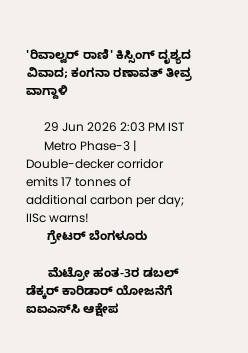'ರಿವಾಲ್ವರ್ ರಾಣಿ' ಕಿಸ್ಸಿಂಗ್ ದೃಶ್ಯದ ವಿವಾದ; ಕಂಗನಾ ರಣಾವತ್ ತೀವ್ರ ವಾಗ್ದಾಳಿ

      29 Jun 2026 2:03 PM IST
      Metro Phase-3 | Double-decker corridor emits 17 tonnes of additional carbon per day; IISc warns!
      ಗ್ರೇಟರ್ ಬೆಂಗಳೂರು

      ಮೆಟ್ರೋ ಹಂತ-3ರ ಡಬಲ್ ಡೆಕ್ಕರ್ ಕಾರಿಡಾರ್‌ ಯೋಜನೆಗೆ ಐಐಎಸ್‌ಸಿ ಆಕ್ಷೇಪ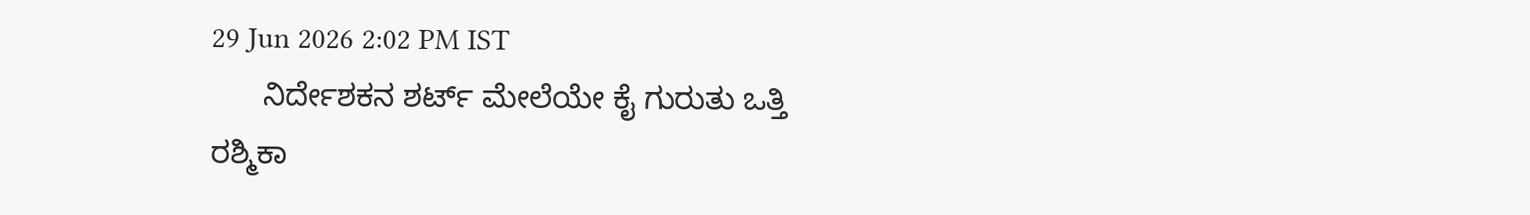29 Jun 2026 2:02 PM IST
      ನಿರ್ದೇಶಕನ ಶರ್ಟ್‌ ಮೇಲೆಯೇ ಕೈ ಗುರುತು ಒತ್ತಿ ರಶ್ಮಿಕಾ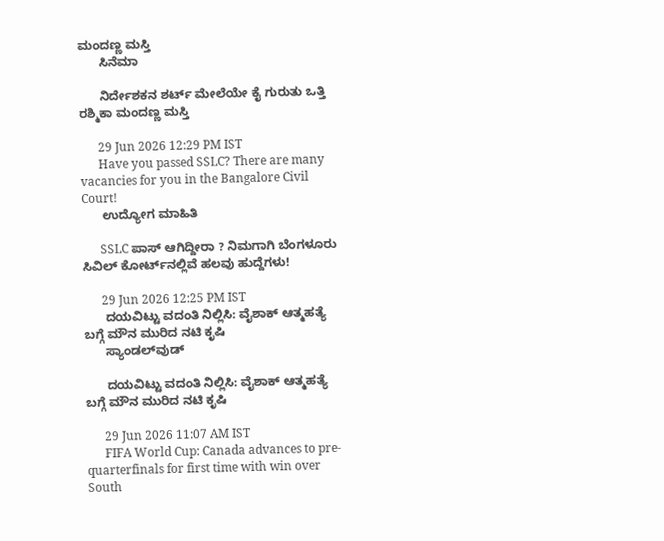ಮಂದಣ್ಣ ಮಸ್ತಿ
      ಸಿನೆಮಾ

      ನಿರ್ದೇಶಕನ ಶರ್ಟ್‌ ಮೇಲೆಯೇ ಕೈ ಗುರುತು ಒತ್ತಿ ರಶ್ಮಿಕಾ ಮಂದಣ್ಣ ಮಸ್ತಿ

      29 Jun 2026 12:29 PM IST
      Have you passed SSLC? There are many vacancies for you in the Bangalore Civil Court!
      ಉದ್ಯೋಗ ಮಾಹಿತಿ

      SSLC ಪಾಸ್‌ ಆಗಿದ್ದೀರಾ ? ನಿಮಗಾಗಿ ಬೆಂಗಳೂರು ಸಿವಿಲ್ ಕೋರ್ಟ್‌ನಲ್ಲಿವೆ ಹಲವು ಹುದ್ದೆಗಳು!

      29 Jun 2026 12:25 PM IST
      ದಯವಿಟ್ಟು ವದಂತಿ ನಿಲ್ಲಿಸಿ: ವೈಶಾಕ್ ಆತ್ಮಹತ್ಯೆ ಬಗ್ಗೆ ಮೌನ ಮುರಿದ ನಟಿ ಕೃಷಿ
      ಸ್ಯಾಂಡಲ್‌ವುಡ್

      ದಯವಿಟ್ಟು ವದಂತಿ ನಿಲ್ಲಿಸಿ: ವೈಶಾಕ್ ಆತ್ಮಹತ್ಯೆ ಬಗ್ಗೆ ಮೌನ ಮುರಿದ ನಟಿ ಕೃಷಿ

      29 Jun 2026 11:07 AM IST
      FIFA World Cup: Canada advances to pre-quarterfinals for first time with win over South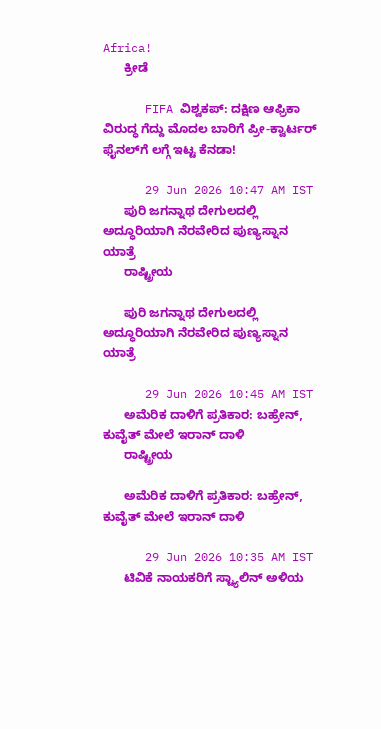Africa!
      ಕ್ರೀಡೆ

      FIFA ವಿಶ್ವಕಪ್: ದಕ್ಷಿಣ ಆಫ್ರಿಕಾ ವಿರುದ್ಧ ಗೆದ್ದು ಮೊದಲ ಬಾರಿಗೆ ಪ್ರೀ-ಕ್ವಾರ್ಟರ್‌ ಫೈನಲ್‌ಗೆ ಲಗ್ಗೆ ಇಟ್ಟ ಕೆನಡಾ!

      29 Jun 2026 10:47 AM IST
      ಪುರಿ ಜಗನ್ನಾಥ ದೇಗುಲದಲ್ಲಿ ಅದ್ಧೂರಿಯಾಗಿ ನೆರವೇರಿದ ಪುಣ್ಯಸ್ನಾನ ಯಾತ್ರೆ
      ರಾಷ್ಟ್ರೀಯ

      ಪುರಿ ಜಗನ್ನಾಥ ದೇಗುಲದಲ್ಲಿ ಅದ್ಧೂರಿಯಾಗಿ ನೆರವೇರಿದ ಪುಣ್ಯಸ್ನಾನ ಯಾತ್ರೆ

      29 Jun 2026 10:45 AM IST
      ಅಮೆರಿಕ ದಾಳಿಗೆ ಪ್ರತಿಕಾರ: ಬಹ್ರೇನ್, ಕುವೈತ್ ಮೇಲೆ ಇರಾನ್ ದಾಳಿ
      ರಾಷ್ಟ್ರೀಯ

      ಅಮೆರಿಕ ದಾಳಿಗೆ ಪ್ರತಿಕಾರ: ಬಹ್ರೇನ್, ಕುವೈತ್ ಮೇಲೆ ಇರಾನ್ ದಾಳಿ

      29 Jun 2026 10:35 AM IST
      ಟಿವಿಕೆ ನಾಯಕರಿಗೆ ಸ್ಟ್ಯಾಲಿನ್‌ ಅಳಿಯ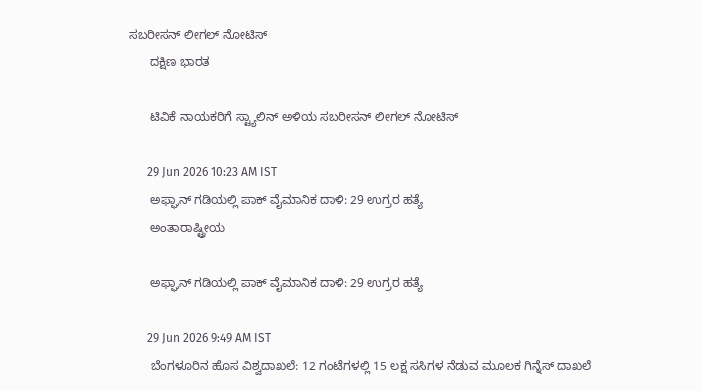ಸಬರೀಸನ್ ಲೀಗಲ್ ನೋಟಿಸ್
      ದಕ್ಷಿಣ ಭಾರತ

      ಟಿವಿಕೆ ನಾಯಕರಿಗೆ ಸ್ಟ್ಯಾಲಿನ್‌ ಅಳಿಯ ಸಬರೀಸನ್ ಲೀಗಲ್ ನೋಟಿಸ್

      29 Jun 2026 10:23 AM IST
      ಅಫ್ಘಾನ್ ಗಡಿಯಲ್ಲಿ ಪಾಕ್‌ ವೈಮಾನಿಕ ದಾಳಿ: 29 ಉಗ್ರರ ಹತ್ಯೆ
      ಅಂತಾರಾಷ್ಟ್ರೀಯ

      ಅಫ್ಘಾನ್ ಗಡಿಯಲ್ಲಿ ಪಾಕ್‌ ವೈಮಾನಿಕ ದಾಳಿ: 29 ಉಗ್ರರ ಹತ್ಯೆ

      29 Jun 2026 9:49 AM IST
      ಬೆಂಗಳೂರಿನ ಹೊಸ ವಿಶ್ವದಾಖಲೆ: 12 ಗಂಟೆಗಳಲ್ಲಿ 15 ಲಕ್ಷ ಸಸಿಗಳ ನೆಡುವ ಮೂಲಕ ಗಿನ್ನೆಸ್ ದಾಖಲೆ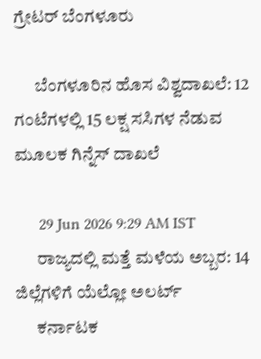ಗ್ರೇಟರ್ ಬೆಂಗಳೂರು

      ಬೆಂಗಳೂರಿನ ಹೊಸ ವಿಶ್ವದಾಖಲೆ: 12 ಗಂಟೆಗಳಲ್ಲಿ 15 ಲಕ್ಷ ಸಸಿಗಳ ನೆಡುವ ಮೂಲಕ ಗಿನ್ನೆಸ್ ದಾಖಲೆ

      29 Jun 2026 9:29 AM IST
      ರಾಜ್ಯದಲ್ಲಿ ಮತ್ತೆ ಮಳೆಯ ಅಬ್ಬರ: 14 ಜಿಲ್ಲೆಗಳಿಗೆ ಯೆಲ್ಲೋ ಅಲರ್ಟ್
      ಕರ್ನಾಟಕ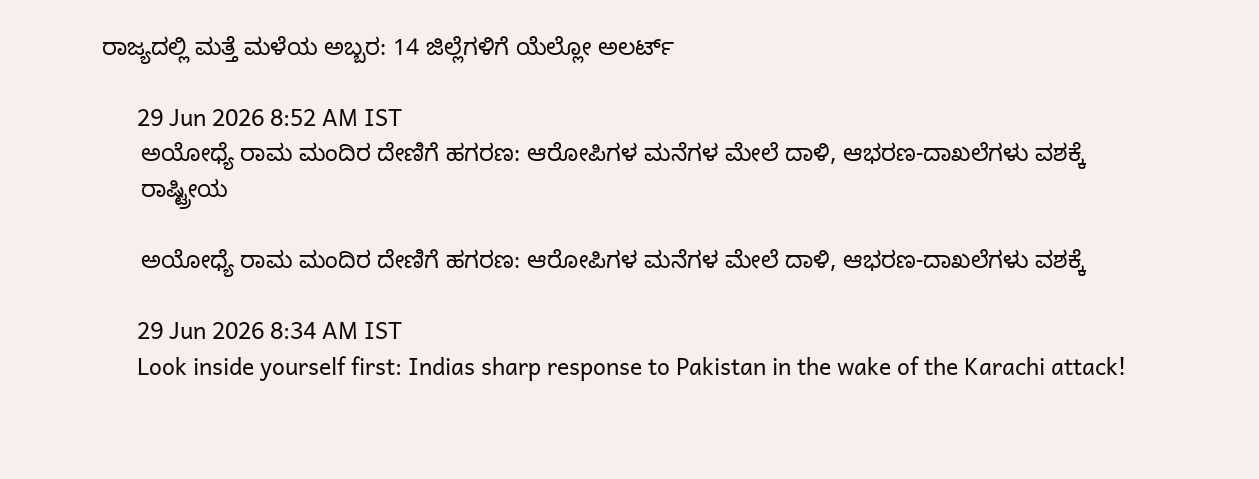ರಾಜ್ಯದಲ್ಲಿ ಮತ್ತೆ ಮಳೆಯ ಅಬ್ಬರ: 14 ಜಿಲ್ಲೆಗಳಿಗೆ ಯೆಲ್ಲೋ ಅಲರ್ಟ್

      29 Jun 2026 8:52 AM IST
      ಅಯೋಧ್ಯೆ ರಾಮ ಮಂದಿರ ದೇಣಿಗೆ ಹಗರಣ: ಆರೋಪಿಗಳ ಮನೆಗಳ ಮೇಲೆ ದಾಳಿ, ಆಭರಣ-ದಾಖಲೆಗಳು ವಶಕ್ಕೆ
      ರಾಷ್ಟ್ರೀಯ

      ಅಯೋಧ್ಯೆ ರಾಮ ಮಂದಿರ ದೇಣಿಗೆ ಹಗರಣ: ಆರೋಪಿಗಳ ಮನೆಗಳ ಮೇಲೆ ದಾಳಿ, ಆಭರಣ-ದಾಖಲೆಗಳು ವಶಕ್ಕೆ

      29 Jun 2026 8:34 AM IST
      Look inside yourself first: Indias sharp response to Pakistan in the wake of the Karachi attack!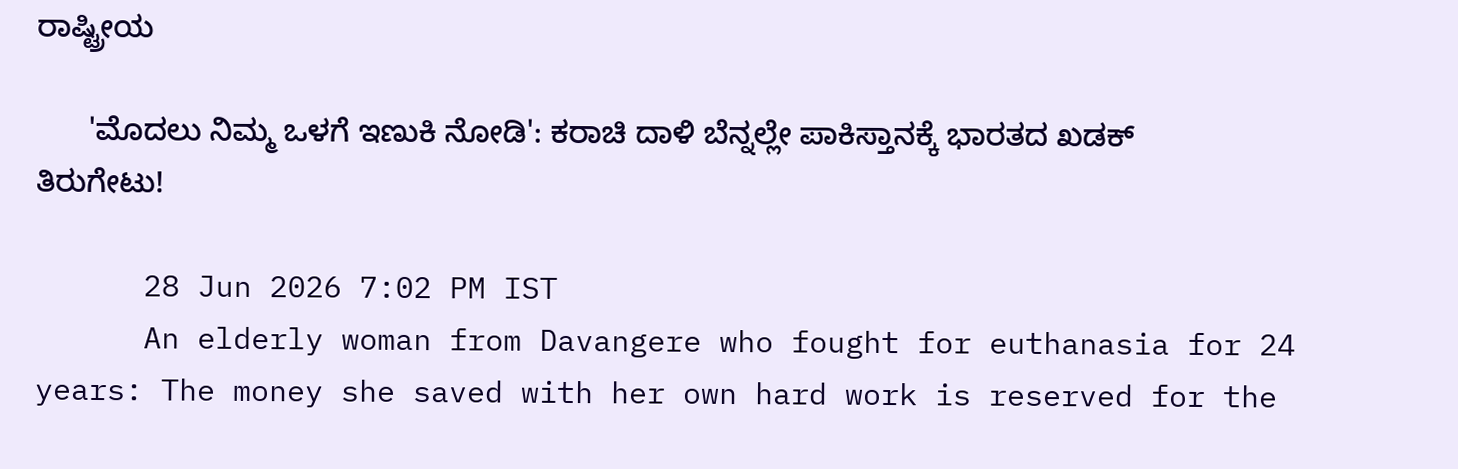ರಾಷ್ಟ್ರೀಯ

      'ಮೊದಲು ನಿಮ್ಮ ಒಳಗೆ ಇಣುಕಿ ನೋಡಿ': ಕರಾಚಿ ದಾಳಿ ಬೆನ್ನಲ್ಲೇ ಪಾಕಿಸ್ತಾನಕ್ಕೆ ಭಾರತದ ಖಡಕ್ ತಿರುಗೇಟು!

      28 Jun 2026 7:02 PM IST
      An elderly woman from Davangere who fought for euthanasia for 24 years: The money she saved with her own hard work is reserved for the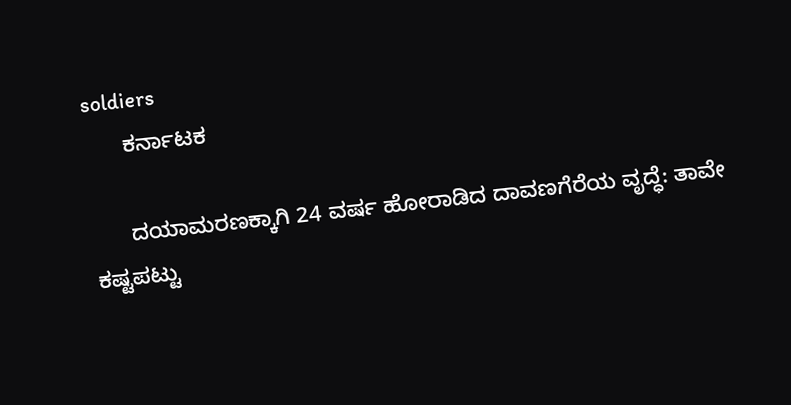soldiers
      ಕರ್ನಾಟಕ

      ದಯಾಮರಣಕ್ಕಾಗಿ 24 ವರ್ಷ ಹೋರಾಡಿದ ದಾವಣಗೆರೆಯ ವೃದ್ಧೆ: ತಾವೇ ಕಷ್ಟಪಟ್ಟು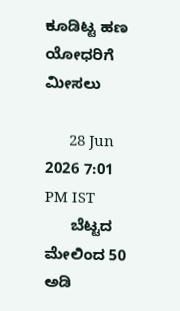ಕೂಡಿಟ್ಟ ಹಣ ಯೋಧರಿಗೆ ಮೀಸಲು

      28 Jun 2026 7:01 PM IST
      ಬೆಟ್ಟದ ಮೇಲಿಂದ 50 ಅಡಿ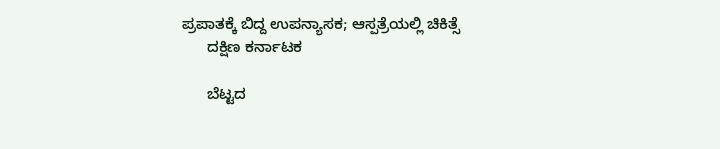ಪ್ರಪಾತಕ್ಕೆ ಬಿದ್ದ ಉಪನ್ಯಾಸಕ; ಆಸ್ಪತ್ರೆಯಲ್ಲಿ ಚಿಕಿತ್ಸೆ
      ದಕ್ಷಿಣ ಕರ್ನಾಟಕ

      ಬೆಟ್ಟದ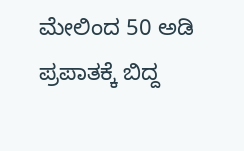ಮೇಲಿಂದ 50 ಅಡಿ ಪ್ರಪಾತಕ್ಕೆ ಬಿದ್ದ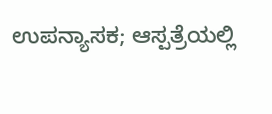ಉಪನ್ಯಾಸಕ; ಆಸ್ಪತ್ರೆಯಲ್ಲಿ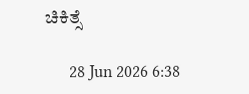ಚಿಕಿತ್ಸೆ

      28 Jun 2026 6:38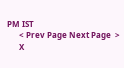PM IST
      < Prev Page Next Page  >
      X